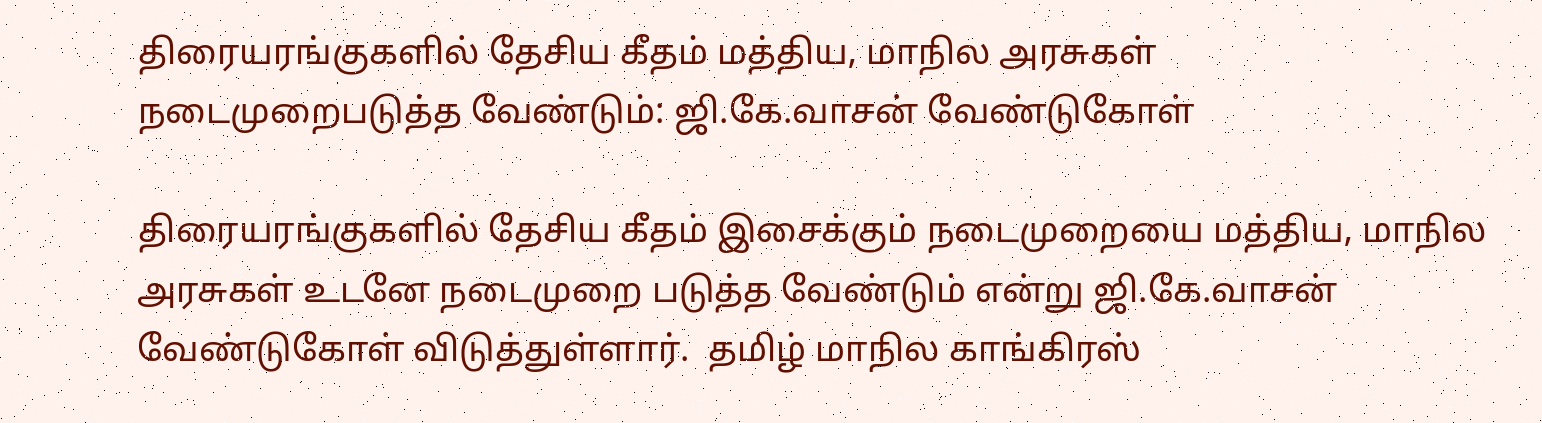திரையரங்குகளில் தேசிய கீதம் மத்திய, மாநில அரசுகள் நடைமுறைபடுத்த வேண்டும்: ஜி.கே.வாசன் வேண்டுகோள்

திரையரங்குகளில் தேசிய கீதம் இசைக்கும் நடைமுறையை மத்திய, மாநில அரசுகள் உடனே நடைமுறை படுத்த வேண்டும் என்று ஜி.கே.வாசன் வேண்டுகோள் விடுத்துள்ளார்.  தமிழ் மாநில காங்கிரஸ்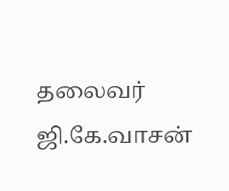தலைவர் ஜி.கே.வாசன்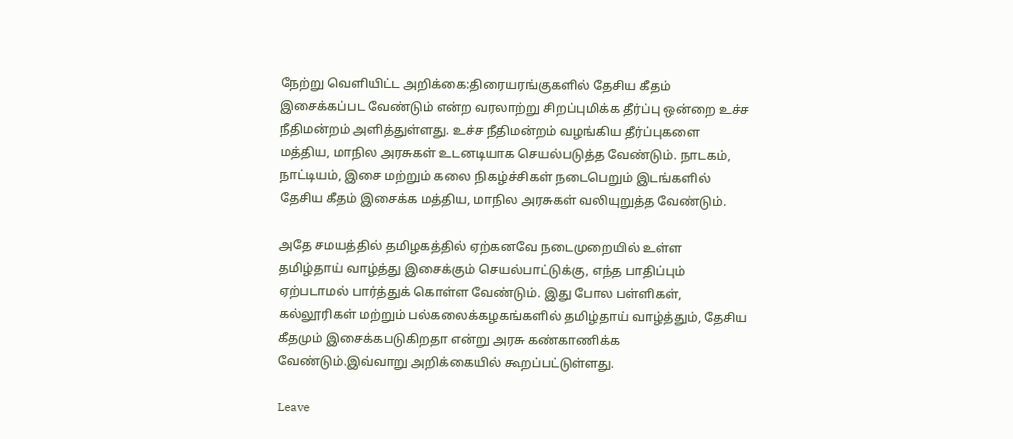நேற்று வெளியிட்ட அறிக்கை:திரையரங்குகளில் தேசிய கீதம் இசைக்கப்பட வேண்டும் என்ற வரலாற்று சிறப்புமிக்க தீர்ப்பு ஒன்றை உச்ச நீதிமன்றம் அளித்துள்ளது. உச்ச நீதிமன்றம் வழங்கிய தீர்ப்புகளை மத்திய, மாநில அரசுகள் உடனடியாக செயல்படுத்த வேண்டும். நாடகம், நாட்டியம், இசை மற்றும் கலை நிகழ்ச்சிகள் நடைபெறும் இடங்களில் தேசிய கீதம் இசைக்க மத்திய, மாநில அரசுகள் வலியுறுத்த வேண்டும்.

அதே சமயத்தில் தமிழகத்தில் ஏற்கனவே நடைமுறையில் உள்ள தமிழ்தாய் வாழ்த்து இசைக்கும் செயல்பாட்டுக்கு, எந்த பாதிப்பும் ஏற்படாமல் பார்த்துக் கொள்ள வேண்டும். இது போல பள்ளிகள், கல்லூரிகள் மற்றும் பல்கலைக்கழகங்களில் தமிழ்தாய் வாழ்த்தும், தேசிய கீதமும் இசைக்கபடுகிறதா என்று அரசு கண்காணிக்க வேண்டும்.இவ்வாறு அறிக்கையில் கூறப்பட்டுள்ளது.

Leave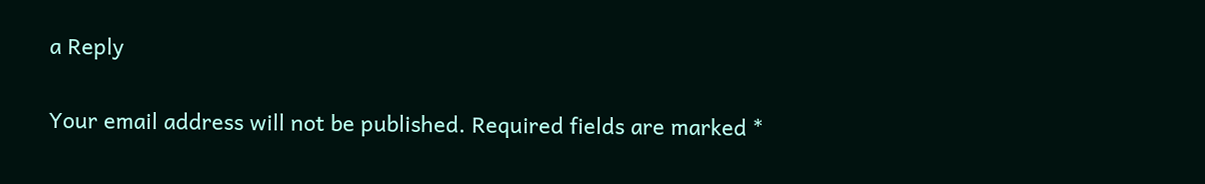a Reply

Your email address will not be published. Required fields are marked *